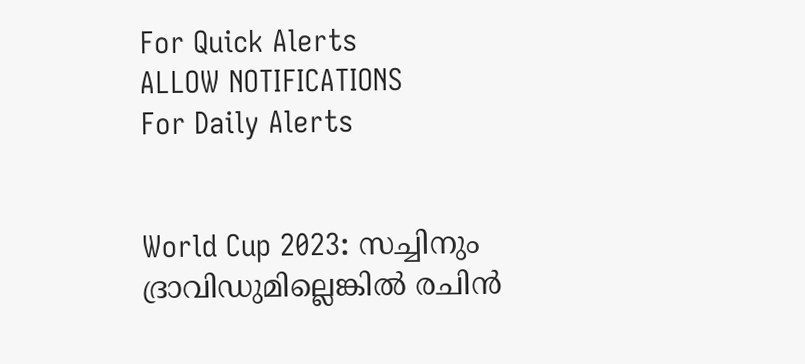For Quick Alerts
ALLOW NOTIFICATIONS
For Daily Alerts


World Cup 2023: സച്ചിനും ദ്രാവിഡുമില്ലെങ്കില്‍ രചിന്‍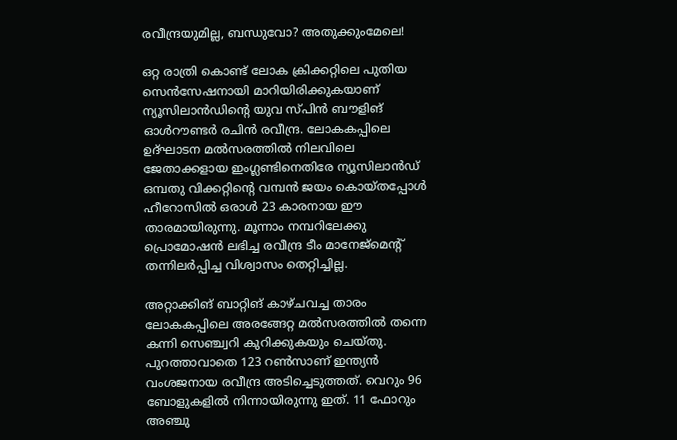രവീന്ദ്രയുമില്ല, ബന്ധുവോ? അതുക്കുംമേലെ!

ഒറ്റ രാത്രി കൊണ്ട് ലോക ക്രിക്കറ്റിലെ പുതിയ സെന്‍സേഷനായി മാറിയിരിക്കുകയാണ് ന്യൂസിലാന്‍ഡിന്റെ യുവ സ്പിന്‍ ബൗളിങ് ഓള്‍റൗണ്ടര്‍ രചിന്‍ രവീന്ദ്ര. ലോകകപ്പിലെ ഉദ്ഘാടന മല്‍സരത്തില്‍ നിലവിലെ ജേതാക്കളായ ഇംഗ്ലണ്ടിനെതിരേ ന്യൂസിലാന്‍ഡ് ഒമ്പതു വിക്കറ്റിന്റെ വമ്പന്‍ ജയം കൊയ്തപ്പോള്‍ ഹീറോസില്‍ ഒരാള്‍ 23 കാരനായ ഈ താരമായിരുന്നു. മൂന്നാം നമ്പറിലേക്കു പ്രൊമോഷന്‍ ലഭിച്ച രവീന്ദ്ര ടീം മാനേജ്‌മെന്റ് തന്നിലര്‍പ്പിച്ച വിശ്വാസം തെറ്റിച്ചില്ല.

അറ്റാക്കിങ് ബാറ്റിങ് കാഴ്ചവച്ച താരം ലോകകപ്പിലെ അരങ്ങേറ്റ മല്‍സരത്തില്‍ തന്നെ കന്നി സെഞ്ച്വറി കുറിക്കുകയും ചെയ്തു. പുറത്താവാതെ 123 റണ്‍സാണ് ഇന്ത്യന്‍ വംശജനായ രവീന്ദ്ര അടിച്ചെടുത്തത്. വെറും 96 ബോളുകളില്‍ നിന്നായിരുന്നു ഇത്. 11 ഫോറും അഞ്ചു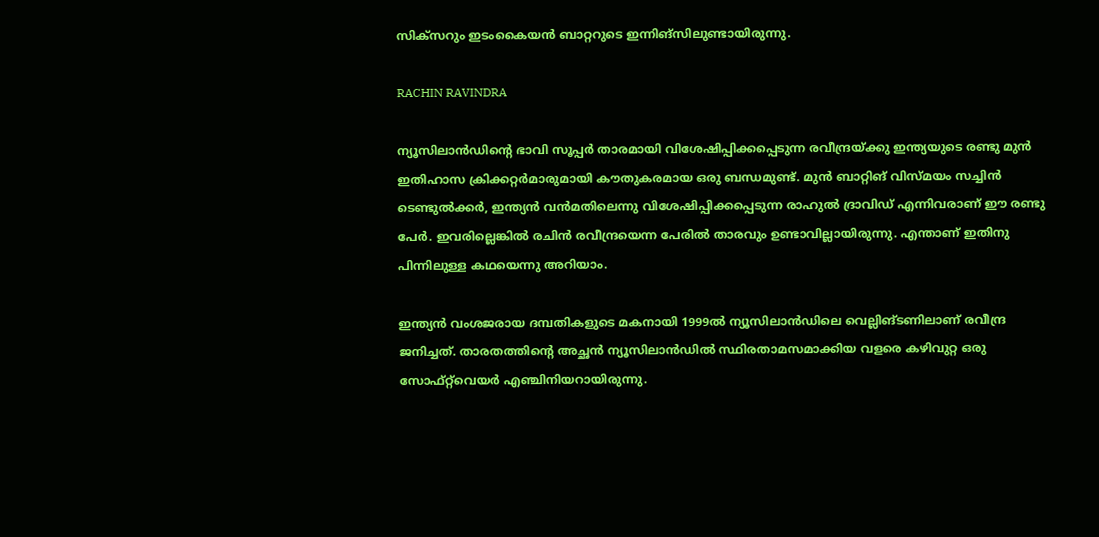സിക്‌സറും ഇടംകൈയന്‍ ബാറ്ററുടെ ഇന്നിങ്‌സിലുണ്ടായിരുന്നു.

RACHIN RAVINDRA

ന്യൂസിലാന്‍ഡിന്റെ ഭാവി സൂപ്പര്‍ താരമായി വിശേഷിപ്പിക്കപ്പെടുന്ന രവീന്ദ്രയ്ക്കു ഇന്ത്യയുടെ രണ്ടു മുന്‍ ഇതിഹാസ ക്രിക്കറ്റര്‍മാരുമായി കൗതുകരമായ ഒരു ബന്ധമുണ്ട്. മുന്‍ ബാറ്റിങ് വിസ്മയം സച്ചിന്‍ ടെണ്ടുല്‍ക്കര്‍, ഇന്ത്യന്‍ വന്‍മതിലെന്നു വിശേഷിപ്പിക്കപ്പെടുന്ന രാഹുല്‍ ദ്രാവിഡ് എന്നിവരാണ് ഈ രണ്ടു പേര്‍. ഇവരില്ലെങ്കില്‍ രചിന്‍ രവീന്ദ്രയെന്ന പേരില്‍ താരവും ഉണ്ടാവില്ലായിരുന്നു. എന്താണ് ഇതിനു പിന്നിലുള്ള കഥയെന്നു അറിയാം.

ഇന്ത്യന്‍ വംശജരായ ദമ്പതികളുടെ മകനായി 1999ല്‍ ന്യൂസിലാന്‍ഡിലെ വെല്ലിങ്ടണിലാണ് രവീന്ദ്ര ജനിച്ചത്. താരതത്തിന്റെ അച്ഛന്‍ ന്യൂസിലാന്‍ഡില്‍ സ്ഥിരതാമസമാക്കിയ വളരെ കഴിവുറ്റ ഒരു സോഫ്റ്റ്‌വെയര്‍ എഞ്ചിനിയറായിരുന്നു.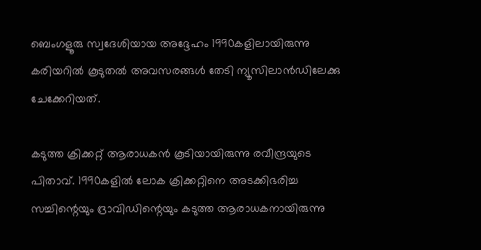ബെംഗളൂരു സ്വദേശിയായ അദ്ദേഹം 1990കളിലായിരുന്നു കരിയറില്‍ കൂടുതല്‍ അവസരങ്ങള്‍ തേടി ന്യൂസിലാന്‍ഡിലേക്കു ചേക്കേറിയത്.

കടുത്ത ക്രിക്കറ്റ് ആരാധകന്‍ കൂടിയായിരുന്നു രവീന്ദ്രയുടെ പിതാവ്. 1990കളില്‍ ലോക ക്രിക്കറ്റിനെ അടക്കിഭരിച്ച സച്ചിന്റെയും ദ്രാവിഡിന്റെയും കടുത്ത ആരാധകനായിരുന്നു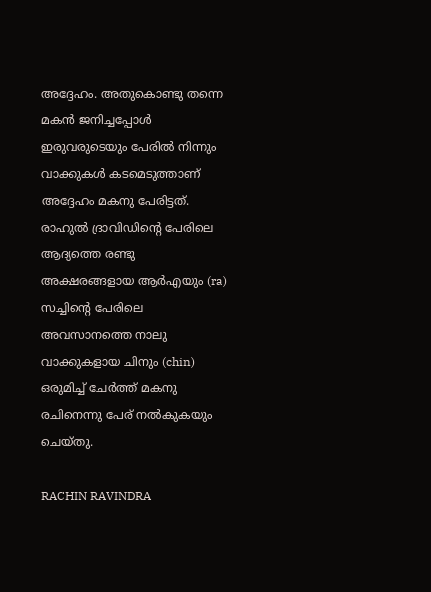അദ്ദേഹം. അതുകൊണ്ടു തന്നെ മകന്‍ ജനിച്ചപ്പോള്‍ ഇരുവരുടെയും പേരില്‍ നിന്നും വാക്കുകള്‍ കടമെടുത്താണ് അദ്ദേഹം മകനു പേരിട്ടത്. രാഹുല്‍ ദ്രാവിഡിന്റെ പേരിലെ ആദ്യത്തെ രണ്ടു അക്ഷരങ്ങളായ ആര്‍എയും (ra) സച്ചിന്റെ പേരിലെ അവസാനത്തെ നാലു വാക്കുകളായ ചിനും (chin) ഒരുമിച്ച് ചേര്‍ത്ത് മകനു രചിനെന്നു പേര് നല്‍കുകയും ചെയ്തു.

RACHIN RAVINDRA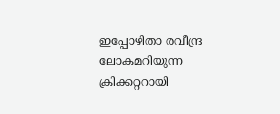ഇപ്പോഴിതാ രവീന്ദ്ര ലോകമറിയുന്ന ക്രിക്കറ്ററായി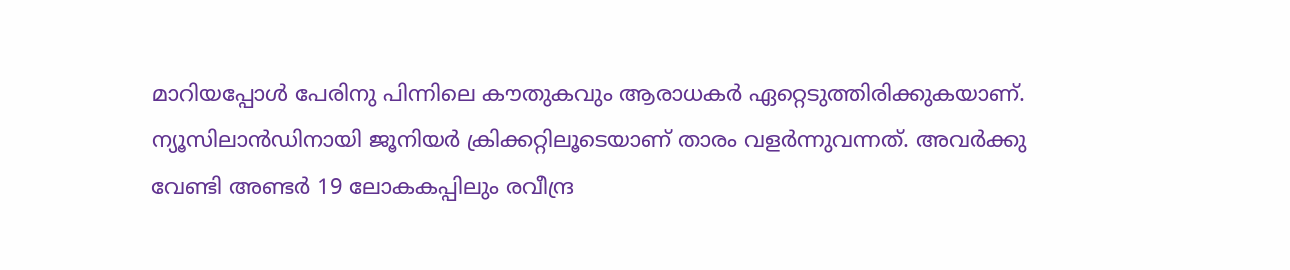മാറിയപ്പോള്‍ പേരിനു പിന്നിലെ കൗതുകവും ആരാധകര്‍ ഏറ്റെടുത്തിരിക്കുകയാണ്. ന്യൂസിലാന്‍ഡിനായി ജൂനിയര്‍ ക്രിക്കറ്റിലൂടെയാണ് താരം വളര്‍ന്നുവന്നത്. അവര്‍ക്കു വേണ്ടി അണ്ടര്‍ 19 ലോകകപ്പിലും രവീന്ദ്ര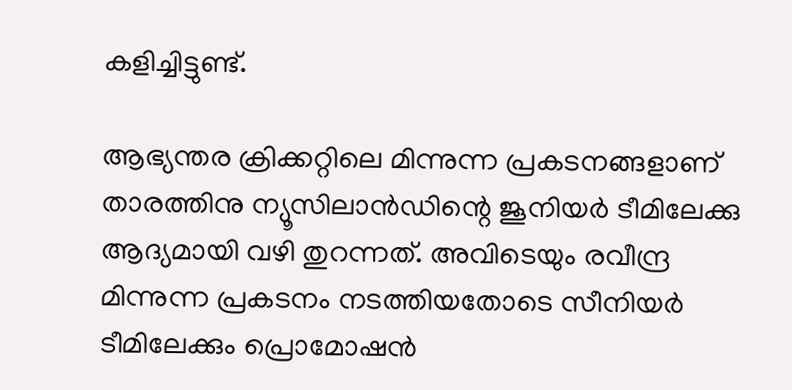കളിച്ചിട്ടുണ്ട്.

ആഭ്യന്തര ക്രിക്കറ്റിലെ മിന്നുന്ന പ്രകടനങ്ങളാണ് താരത്തിനു ന്യൂസിലാന്‍ഡിന്റെ ജൂനിയര്‍ ടീമിലേക്കു ആദ്യമായി വഴി തുറന്നത്. അവിടെയും രവീന്ദ്ര മിന്നുന്ന പ്രകടനം നടത്തിയതോടെ സീനിയര്‍ ടീമിലേക്കും പ്രൊമോഷന്‍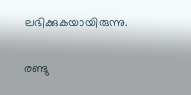ലഭിക്കുകയായിരുന്നു.

രണ്ടു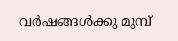വര്‍ഷങ്ങള്‍ക്കു മുമ്പ്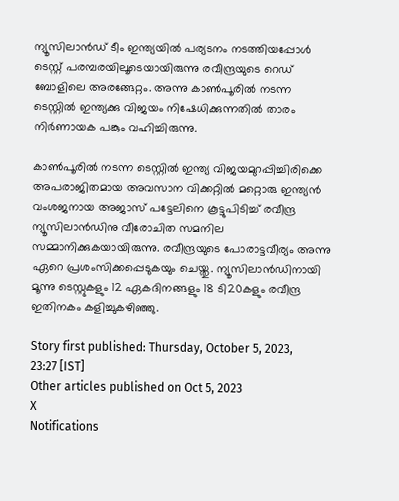ന്യൂസിലാന്‍ഡ് ടീം ഇന്ത്യയില്‍ പര്യടനം നടത്തിയപ്പോള്‍ ടെസ്റ്റ് പരമ്പരയിലൂടെയായിരുന്നു രവീന്ദ്രയുടെ റെഡ് ബോളിലെ അരങ്ങേറ്റം. അന്നു കാണ്‍പൂരില്‍ നടന്ന ടെസ്റ്റില്‍ ഇന്ത്യക്കു വിജയം നിഷേധിക്കുന്നതില്‍ താരം നിര്‍ണായക പങ്കും വഹിച്ചിരുന്നു.

കാണ്‍പൂരില്‍ നടന്ന ടെസ്റ്റില്‍ ഇന്ത്യ വിജയമുറപ്പിച്ചിരിക്കെ അപരാജിതമായ അവസാന വിക്കറ്റില്‍ മറ്റൊരു ഇന്ത്യന്‍ വംശജനായ അജാസ് പട്ടേലിനെ കൂട്ടുപിടിച്ച് രവീന്ദ്ര ന്യൂസിലാന്‍ഡിനു വീരോചിത സമനില സമ്മാനിക്കുകയായിരുന്നു. രവീന്ദ്രയുടെ പോരാട്ടവീര്യം അന്നു ഏറെ പ്രശംസിക്കപ്പെടുകയും ചെയ്തു. ന്യൂസിലാന്‍ഡിനായി മൂന്നു ടെസ്റ്റുകളും 12 ഏകദിനങ്ങളും 18 ടി20കളും രവീന്ദ്ര ഇതിനകം കളിച്ചുകഴിഞ്ഞു.

Story first published: Thursday, October 5, 2023, 23:27 [IST]
Other articles published on Oct 5, 2023
X
Notifications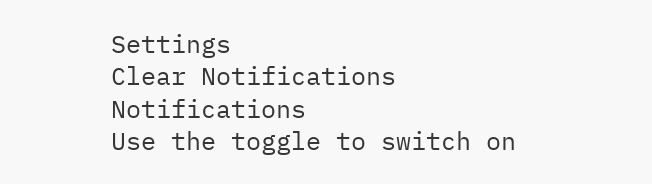Settings
Clear Notifications
Notifications
Use the toggle to switch on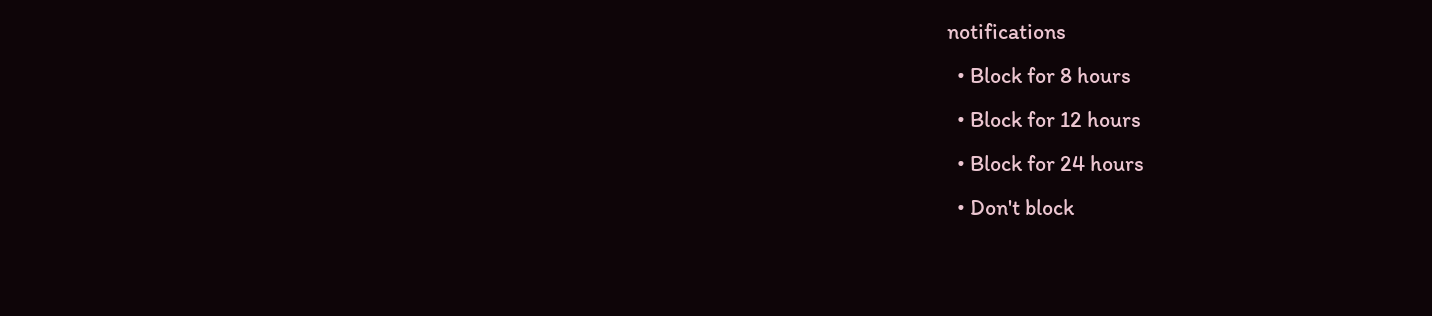notifications
  • Block for 8 hours
  • Block for 12 hours
  • Block for 24 hours
  • Don't block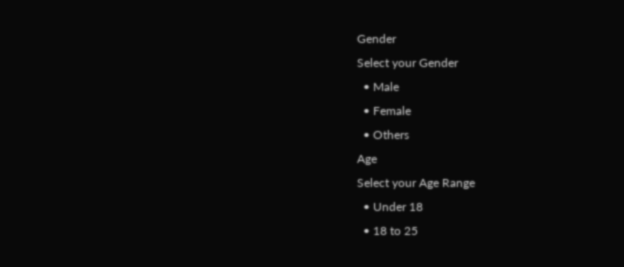Gender
Select your Gender
  • Male
  • Female
  • Others
Age
Select your Age Range
  • Under 18
  • 18 to 25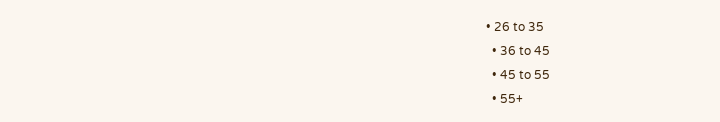• 26 to 35
  • 36 to 45
  • 45 to 55
  • 55+